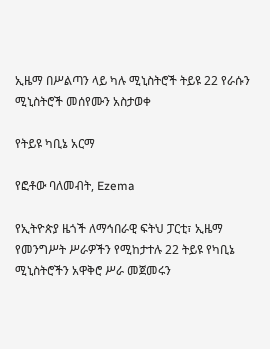ኢዜማ በሥልጣን ላይ ካሉ ሚኒስትሮች ትይዩ 22 የራሱን ሚኒስትሮች መሰየሙን አስታወቀ

የትይዩ ካቢኔ አርማ

የፎቶው ባለመብት, Ezema

የኢትዮጵያ ዜጎች ለማኅበራዊ ፍትህ ፓርቲ፣ ኢዜማ የመንግሥት ሥራዎችን የሚከታተሉ 22 ትይዩ የካቢኔ ሚኒስትሮችን አዋቅሮ ሥራ መጀመሩን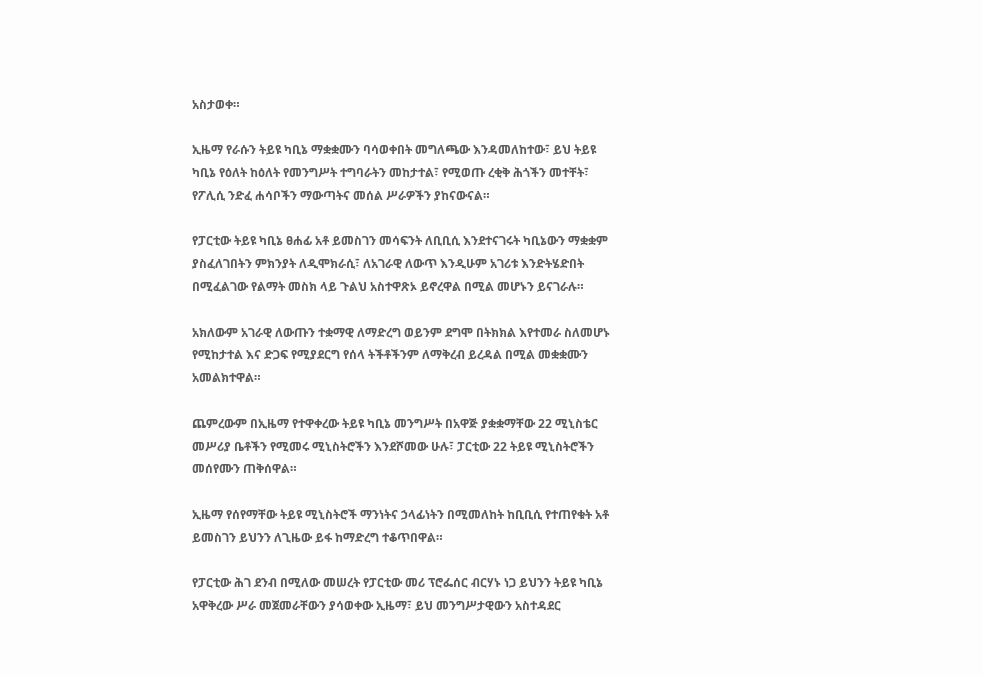አስታወቀ።

ኢዜማ የራሱን ትይዩ ካቢኔ ማቋቋሙን ባሳወቀበት መግለጫው እንዳመለከተው፣ ይህ ትይዩ ካቢኔ የዕለት ከዕለት የመንግሥት ተግባራትን መከታተል፣ የሚወጡ ረቂቅ ሕጎችን መተቸት፣ የፖሊሲ ንድፈ ሐሳቦችን ማውጣትና መሰል ሥራዎችን ያከናውናል።

የፓርቲው ትይዩ ካቢኔ ፀሐፊ አቶ ይመስገን መሳፍንት ለቢቢሲ እንደተናገሩት ካቢኔውን ማቋቋም ያስፈለገበትን ምክንያት ለዲሞክራሲ፣ ለአገራዊ ለውጥ እንዲሁም አገሪቱ እንድትሄድበት በሚፈልገው የልማት መስክ ላይ ጉልህ አስተዋጽኦ ይኖረዋል በሚል መሆኑን ይናገራሉ።

አክለውም አገራዊ ለውጡን ተቋማዊ ለማድረግ ወይንም ደግሞ በትክክል እየተመራ ስለመሆኑ የሚከታተል እና ድጋፍ የሚያደርግ የሰላ ትችቶችንም ለማቅረብ ይረዳል በሚል መቋቋሙን አመልክተዋል።

ጨምረውም በኢዜማ የተዋቀረው ትይዩ ካቢኔ መንግሥት በአዋጅ ያቋቋማቸው 22 ሚኒስቴር መሥሪያ ቤቶችን የሚመሩ ሚኒስትሮችን እንደሾመው ሁሉ፣ ፓርቲው 22 ትይዩ ሚኒስትሮችን መሰየሙን ጠቅሰዋል።

ኢዜማ የሰየማቸው ትይዩ ሚኒስትሮች ማንነትና ኃላፊነትን በሚመለከት ከቢቢሲ የተጠየቁት አቶ ይመስገን ይህንን ለጊዜው ይፋ ከማድረግ ተቆጥበዋል።

የፓርቲው ሕገ ደንብ በሚለው መሠረት የፓርቲው መሪ ፕሮፌሰር ብርሃኑ ነጋ ይህንን ትይዩ ካቢኔ አዋቅረው ሥራ መጀመራቸውን ያሳወቀው ኢዜማ፣ ይህ መንግሥታዊውን አስተዳደር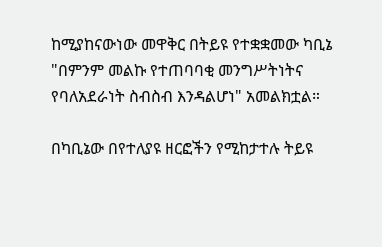ከሚያከናውነው መዋቅር በትይዩ የተቋቋመው ካቢኔ "በምንም መልኩ የተጠባባቂ መንግሥትነትና የባለአደራነት ስብስብ እንዳልሆነ" አመልክቷል።

በካቢኔው በየተለያዩ ዘርፎችን የሚከታተሉ ትይዩ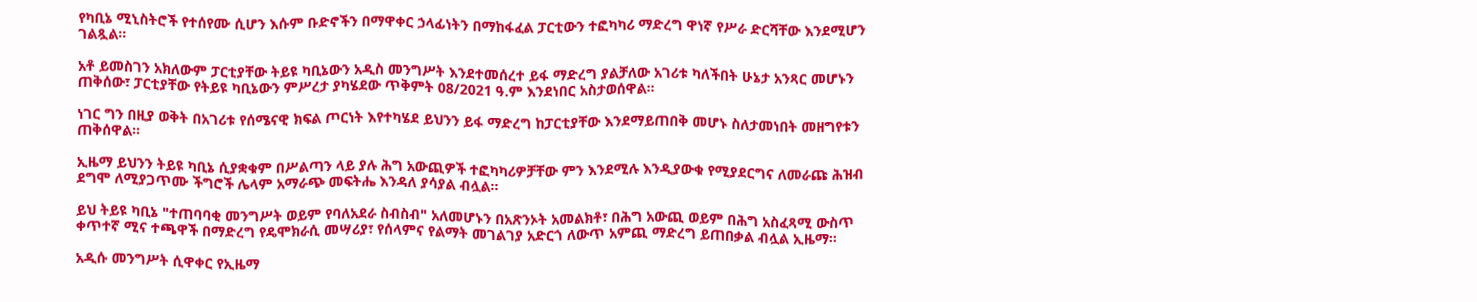የካቢኔ ሚኒስትሮች የተሰየሙ ሲሆን እሱም ቡድኖችን በማዋቀር ኃላፊነትን በማከፋፈል ፓርቲውን ተፎካካሪ ማድረግ ዋነኛ የሥራ ድርሻቸው እንደሚሆን ገልጿል።

አቶ ይመስገን አክለውም ፓርቲያቸው ትይዩ ካቢኔውን አዲስ መንግሥት እንደተመሰረተ ይፋ ማድረግ ያልቻለው አገሪቱ ካለችበት ሁኔታ አንጻር መሆኑን ጠቅሰው፣ ፓርቲያቸው የትይዩ ካቢኔውን ምሥረታ ያካሄደው ጥቅምት 08/2021 ዓ.ም እንደነበር አስታወሰዋል።

ነገር ግን በዚያ ወቅት በአገሪቱ የሰሜናዊ ክፍል ጦርነት እየተካሄደ ይህንን ይፋ ማድረግ ከፓርቲያቸው እንደማይጠበቅ መሆኑ ስለታመነበት መዘግየቱን ጠቅሰዋል።

ኢዜማ ይህንን ትይዩ ካቢኔ ሲያቋቁም በሥልጣን ላይ ያሉ ሕግ አውጪዎች ተፎካካሪዎቻቸው ምን እንደሚሉ እንዲያውቁ የሚያደርግና ለመራጩ ሕዝብ ደግሞ ለሚያጋጥሙ ችግሮች ሌላም አማራጭ መፍትሔ እንዳለ ያሳያል ብሏል።

ይህ ትይዩ ካቢኔ "ተጠባባቂ መንግሥት ወይም የባለአደራ ስብስብ" አለመሆኑን በአጽንኦት አመልክቶ፣ በሕግ አውጪ ወይም በሕግ አስፈጻሚ ውስጥ ቀጥተኛ ሚና ተጫዋች በማድረግ የዴሞክራሲ መሣሪያ፣ የሰላምና የልማት መገልገያ አድርጎ ለውጥ አምጪ ማድረግ ይጠበቃል ብሏል ኢዜማ።

አዲሱ መንግሥት ሲዋቀር የኢዜማ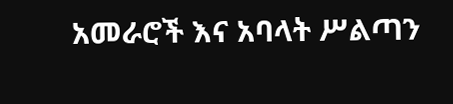አመራሮች እና አባላት ሥልጣን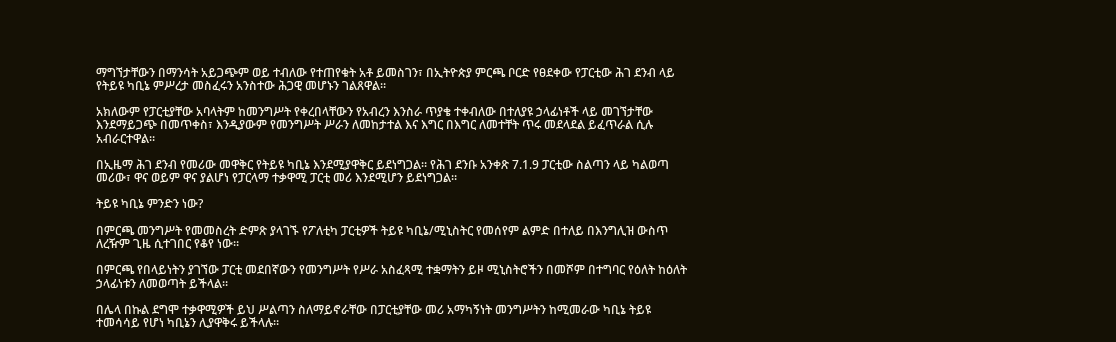ማግኘታቸውን በማንሳት አይጋጭም ወይ ተብለው የተጠየቁት አቶ ይመስገን፣ በኢትዮጵያ ምርጫ ቦርድ የፀደቀው የፓርቲው ሕገ ደንብ ላይ የትይዩ ካቢኔ ምሥረታ መስፈሩን አንስተው ሕጋዊ መሆኑን ገልጸዋል።

አክለውም የፓርቲያቸው አባላትም ከመንግሥት የቀረበላቸውን የአብረን እንስራ ጥያቄ ተቀብለው በተለያዩ ኃላፊነቶች ላይ መገኘታቸው እንደማይጋጭ በመጥቀስ፣ እንዲያውም የመንግሥት ሥራን ለመከታተል እና እግር በእግር ለመተቸት ጥሩ መደላደል ይፈጥራል ሲሉ አብራርተዋል።

በኢዜማ ሕገ ደንብ የመሪው መዋቅር የትይዩ ካቢኔ እንደሚያዋቅር ይደነግጋል። የሕገ ደንቡ አንቀጽ 7.1.9 ፓርቲው ስልጣን ላይ ካልወጣ መሪው፣ ዋና ወይም ዋና ያልሆነ የፓርላማ ተቃዋሚ ፓርቲ መሪ እንደሚሆን ይደነግጋል።

ትይዩ ካቢኔ ምንድን ነው?

በምርጫ መንግሥት የመመስረት ድምጽ ያላገኙ የፖለቲካ ፓርቲዎች ትይዩ ካቢኔ/ሚኒስትር የመሰየም ልምድ በተለይ በእንግሊዝ ውስጥ ለረዥም ጊዜ ሲተገበር የቆየ ነው።

በምርጫ የበላይነትን ያገኘው ፓርቲ መደበኛውን የመንግሥት የሥራ አስፈጻሚ ተቋማትን ይዞ ሚኒስትሮችን በመሾም በተግባር የዕለት ከዕለት ኃላፊነቱን ለመወጣት ይችላል።

በሌላ በኩል ደግሞ ተቃዋሚዎች ይህ ሥልጣን ስለማይኖራቸው በፓርቲያቸው መሪ አማካኝነት መንግሥትን ከሚመራው ካቢኔ ትይዩ ተመሳሳይ የሆነ ካቢኔን ሊያዋቅሩ ይችላሉ።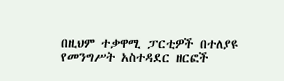በዚህም ተቃዋሚ ፓርቲዎች በተለያዩ የመንግሥት አስተዳደር ዘርፎች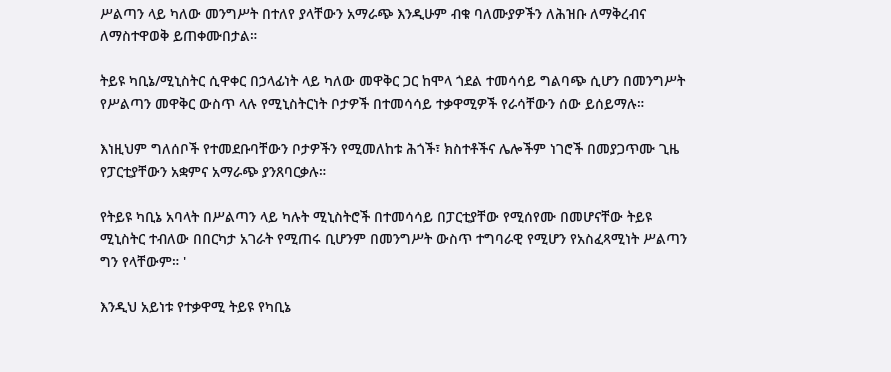ሥልጣን ላይ ካለው መንግሥት በተለየ ያላቸውን አማራጭ እንዲሁም ብቁ ባለሙያዎችን ለሕዝቡ ለማቅረብና ለማስተዋወቅ ይጠቀሙበታል።

ትይዩ ካቢኔ/ሚኒስትር ሲዋቀር በኃላፊነት ላይ ካለው መዋቅር ጋር ከሞላ ጎደል ተመሳሳይ ግልባጭ ሲሆን በመንግሥት የሥልጣን መዋቅር ውስጥ ላሉ የሚኒስትርነት ቦታዎች በተመሳሳይ ተቃዋሚዎች የራሳቸውን ሰው ይሰይማሉ።

እነዚህም ግለሰቦች የተመደቡባቸውን ቦታዎችን የሚመለከቱ ሕጎች፣ ክስተቶችና ሌሎችም ነገሮች በመያጋጥሙ ጊዜ የፓርቲያቸውን አቋምና አማራጭ ያንጸባርቃሉ።

የትይዩ ካቢኔ አባላት በሥልጣን ላይ ካሉት ሚኒስትሮች በተመሳሳይ በፓርቲያቸው የሚሰየሙ በመሆናቸው ትይዩ ሚኒስትር ተብለው በበርካታ አገራት የሚጠሩ ቢሆንም በመንግሥት ውስጥ ተግባራዊ የሚሆን የአስፈጻሚነት ሥልጣን ግን የላቸውም። '

እንዲህ አይነቱ የተቃዋሚ ትይዩ የካቢኔ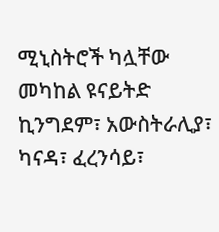ሚኒስትሮች ካሏቸው መካከል ዩናይትድ ኪንግደም፣ አውስትራሊያ፣ ካናዳ፣ ፈረንሳይ፣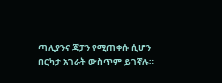ጣሊያንና ጃፓን የሚጠቀሱ ሲሆን በርካታ አገራት ውስጥም ይገኛሉ።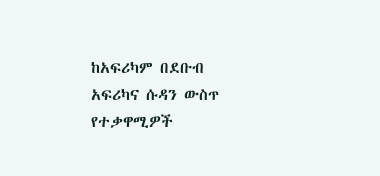ከአፍሪካም በደቡብ አፍሪካና ሱዳን ውስጥ የተቃዋሚዎች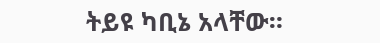ትይዩ ካቢኔ አላቸው።